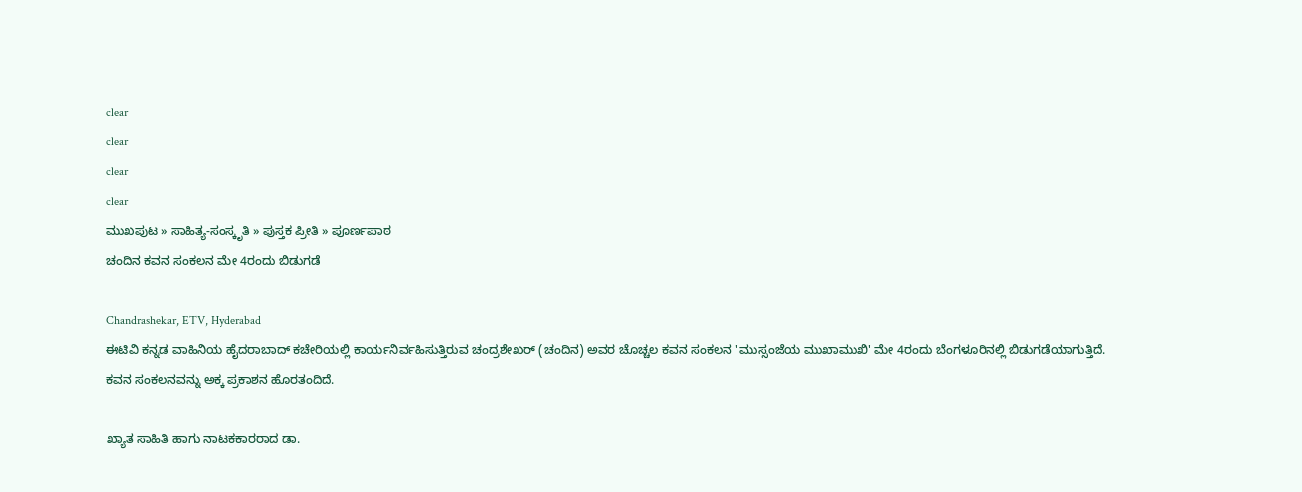clear
clear
clear
clear
ಮುಖಪುಟ » ಸಾಹಿತ್ಯ-ಸಂಸ್ಕೃತಿ » ಪುಸ್ತಕ ಪ್ರೀತಿ » ಪೂರ್ಣಪಾಠ
ಚಂದಿನ ಕವನ ಸಂಕಲನ ಮೇ 4ರಂದು ಬಿಡುಗಡೆ

Chandrashekar, ETV, Hyderabad
ಈಟಿವಿ ಕನ್ನಡ ವಾಹಿನಿಯ ಹೈದರಾಬಾದ್ ಕಚೇರಿಯಲ್ಲಿ ಕಾರ್ಯನಿರ್ವಹಿಸುತ್ತಿರುವ ಚಂದ್ರಶೇಖರ್ (ಚಂದಿನ) ಅವರ ಚೊಚ್ಚಲ ಕವನ ಸಂಕಲನ 'ಮುಸ್ಸಂಜೆಯ ಮುಖಾಮುಖಿ' ಮೇ 4ರಂದು ಬೆಂಗಳೂರಿನಲ್ಲಿ ಬಿಡುಗಡೆಯಾಗುತ್ತಿದೆ. ಕವನ ಸಂಕಲನವನ್ನು ಅಕ್ಕ ಪ್ರಕಾಶನ ಹೊರತಂದಿದೆ.

ಖ್ಯಾತ ಸಾಹಿತಿ ಹಾಗು ನಾಟಕಕಾರರಾದ ಡಾ.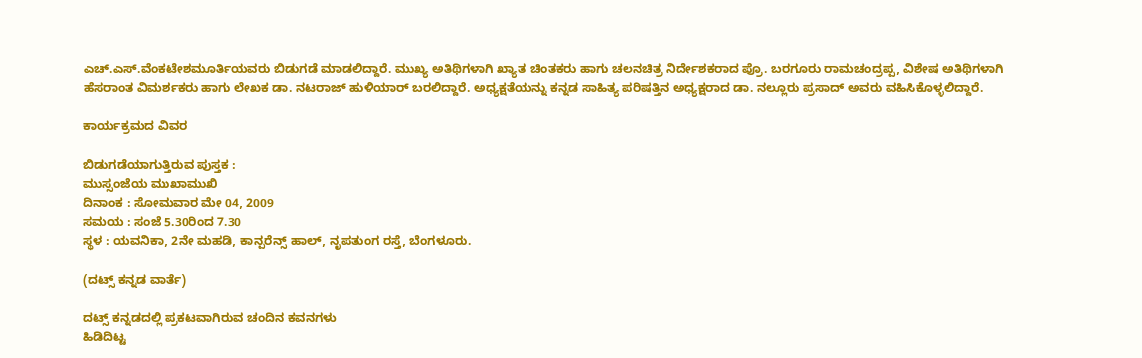ಎಚ್.ಎಸ್.ವೆಂಕಟೇಶಮೂರ್ತಿಯವರು ಬಿಡುಗಡೆ ಮಾಡಲಿದ್ದಾರೆ. ಮುಖ್ಯ ಅತಿಥಿಗಳಾಗಿ ಖ್ಯಾತ ಚಿಂತಕರು ಹಾಗು ಚಲನಚಿತ್ರ ನಿರ್ದೇಶಕರಾದ ಪ್ರೊ. ಬರಗೂರು ರಾಮಚಂದ್ರಪ್ಪ, ವಿಶೇಷ ಅತಿಥಿಗಳಾಗಿ ಹೆಸರಾಂತ ವಿಮರ್ಶಕರು ಹಾಗು ಲೇಖಕ ಡಾ. ನಟರಾಜ್ ಹುಳಿಯಾರ್ ಬರಲಿದ್ದಾರೆ. ಅಧ್ಯಕ್ಷತೆಯನ್ನು ಕನ್ನಡ ಸಾಹಿತ್ಯ ಪರಿಷತ್ತಿನ ಅಧ್ಯಕ್ಷರಾದ ಡಾ. ನಲ್ಲೂರು ಪ್ರಸಾದ್ ಅವರು ವಹಿಸಿಕೊಳ್ಳಲಿದ್ದಾರೆ.

ಕಾರ್ಯಕ್ರಮದ ವಿವರ

ಬಿಡುಗಡೆಯಾಗುತ್ತಿರುವ ಪುಸ್ತಕ :
ಮುಸ್ಸಂಜೆಯ ಮುಖಾಮುಖಿ
ದಿನಾಂಕ : ಸೋಮವಾರ ಮೇ 04, 2009
ಸಮಯ : ಸಂಜೆ 5.30ರಿಂದ 7.30
ಸ್ಥಳ : ಯವನಿಕಾ, 2ನೇ ಮಹಡಿ, ಕಾನ್ಪರೆನ್ಸ್ ಹಾಲ್, ನೃಪತುಂಗ ರಸ್ತೆ, ಬೆಂಗಳೂರು.

(ದಟ್ಸ್ ಕನ್ನಡ ವಾರ್ತೆ)

ದಟ್ಸ್ ಕನ್ನಡದಲ್ಲಿ ಪ್ರಕಟವಾಗಿರುವ ಚಂದಿನ ಕವನಗಳು
ಹಿಡಿದಿಟ್ಟ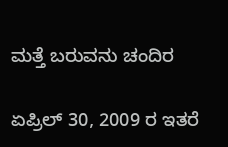ಮತ್ತೆ ಬರುವನು ಚಂದಿರ

ಏಪ್ರಿಲ್ 30, 2009 ರ ಇತರೆ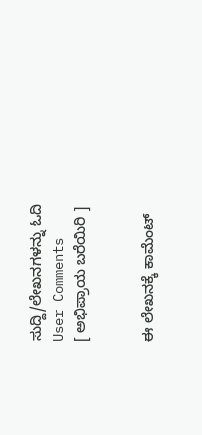ಸುದ್ದಿ/ಲೇಖನಗಳನ್ನು ಓದಿ
User Comments
[ ಅಭಿಪ್ರಾಯ ಬರೆಯಿರಿ ]


ಈ ಲೇಖನಕ್ಕೆ ಕಾಮೆಂಟ್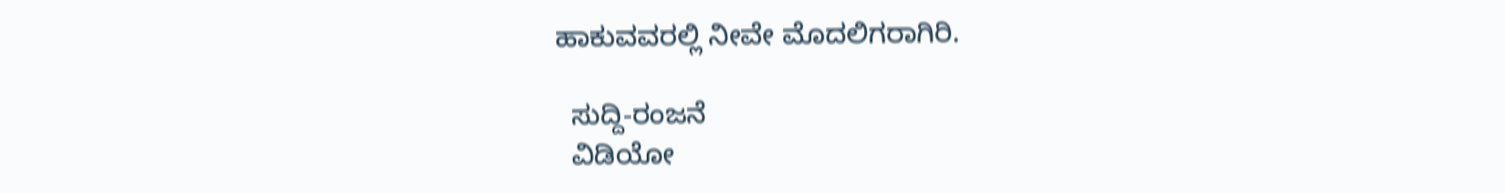ಹಾಕುವವರಲ್ಲಿ ನೀವೇ ಮೊದಲಿಗರಾಗಿರಿ.

  ಸುದ್ದಿ-ರಂಜನೆ
  ವಿಡಿಯೋ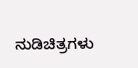ನುಡಿಚಿತ್ರಗಳು